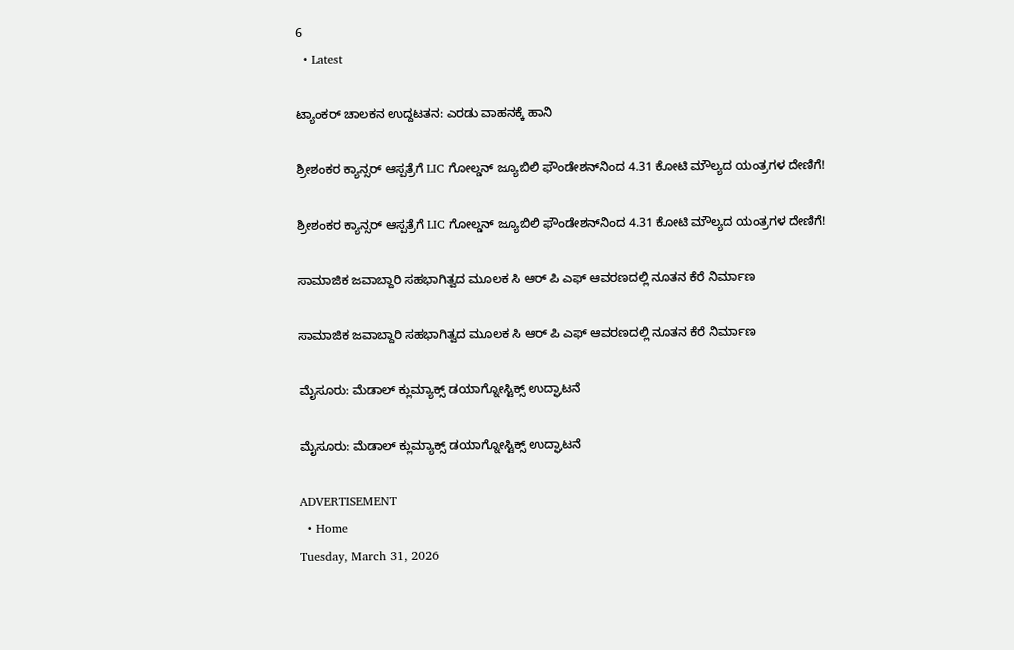6
  • Latest

ಟ್ಯಾಂಕರ್ ಚಾಲಕನ ಉದ್ದಟತನ: ಎರಡು ವಾಹನಕ್ಕೆ ಹಾನಿ

ಶ್ರೀಶಂಕರ ಕ್ಯಾನ್ಸರ್ ಆಸ್ಪತ್ರೆಗೆ LIC ಗೋಲ್ಡನ್ ಜ್ಯೂಬಿಲಿ ಫೌಂಡೇಶನ್‌ನಿಂದ 4.31 ಕೋಟಿ ಮೌಲ್ಯದ ಯಂತ್ರಗಳ ದೇಣಿಗೆ!

ಶ್ರೀಶಂಕರ ಕ್ಯಾನ್ಸರ್ ಆಸ್ಪತ್ರೆಗೆ LIC ಗೋಲ್ಡನ್ ಜ್ಯೂಬಿಲಿ ಫೌಂಡೇಶನ್‌ನಿಂದ 4.31 ಕೋಟಿ ಮೌಲ್ಯದ ಯಂತ್ರಗಳ ದೇಣಿಗೆ!

ಸಾಮಾಜಿಕ ಜವಾಬ್ದಾರಿ ಸಹಭಾಗಿತ್ವದ ಮೂಲಕ ಸಿ ಆರ್‌ ಪಿ ಎಫ್ ಆವರಣದಲ್ಲಿ ನೂತನ ಕೆರೆ ನಿರ್ಮಾಣ

ಸಾಮಾಜಿಕ ಜವಾಬ್ದಾರಿ ಸಹಭಾಗಿತ್ವದ ಮೂಲಕ ಸಿ ಆರ್‌ ಪಿ ಎಫ್ ಆವರಣದಲ್ಲಿ ನೂತನ ಕೆರೆ ನಿರ್ಮಾಣ

ಮೈಸೂರು: ಮೆಡಾಲ್ ಕ್ಲುಮ್ಯಾಕ್ಸ್ ಡಯಾಗ್ನೋಸ್ಟಿಕ್ಸ್‌ ಉದ್ಘಾಟನೆ

ಮೈಸೂರು: ಮೆಡಾಲ್ ಕ್ಲುಮ್ಯಾಕ್ಸ್ ಡಯಾಗ್ನೋಸ್ಟಿಕ್ಸ್‌ ಉದ್ಘಾಟನೆ

ADVERTISEMENT
  • Home
Tuesday, March 31, 2026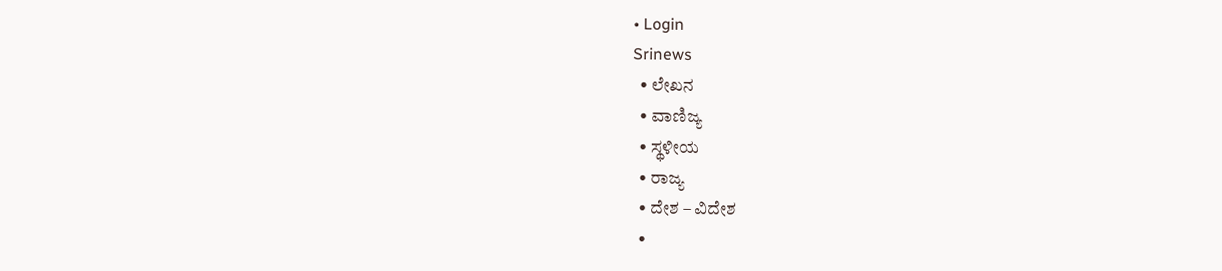• Login
Srinews
  • ಲೇಖನ
  • ವಾಣಿಜ್ಯ
  • ಸ್ಥಳೀಯ
  • ರಾಜ್ಯ
  • ದೇಶ – ವಿದೇಶ
  •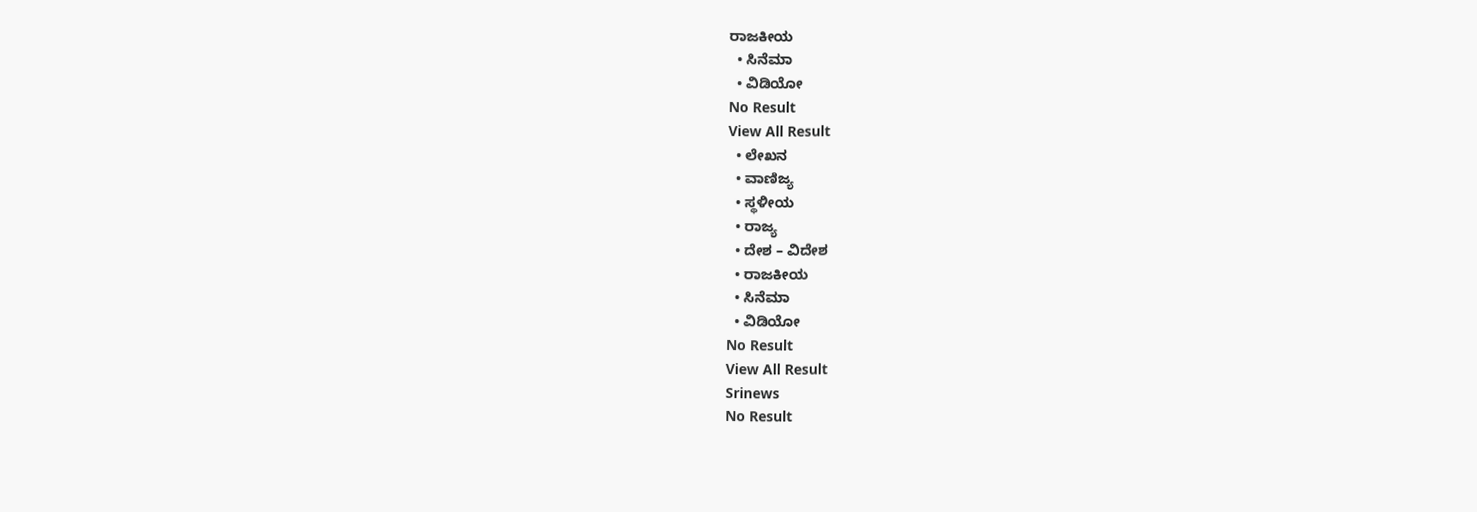ರಾಜಕೀಯ
  • ಸಿನೆಮಾ
  • ವಿಡಿಯೋ
No Result
View All Result
  • ಲೇಖನ
  • ವಾಣಿಜ್ಯ
  • ಸ್ಥಳೀಯ
  • ರಾಜ್ಯ
  • ದೇಶ – ವಿದೇಶ
  • ರಾಜಕೀಯ
  • ಸಿನೆಮಾ
  • ವಿಡಿಯೋ
No Result
View All Result
Srinews
No Result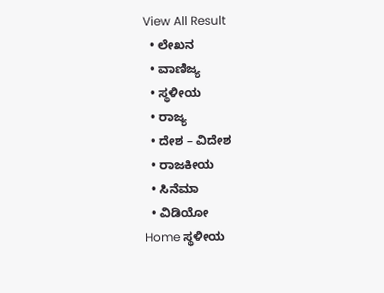View All Result
  • ಲೇಖನ
  • ವಾಣಿಜ್ಯ
  • ಸ್ಥಳೀಯ
  • ರಾಜ್ಯ
  • ದೇಶ – ವಿದೇಶ
  • ರಾಜಕೀಯ
  • ಸಿನೆಮಾ
  • ವಿಡಿಯೋ
Home ಸ್ಥಳೀಯ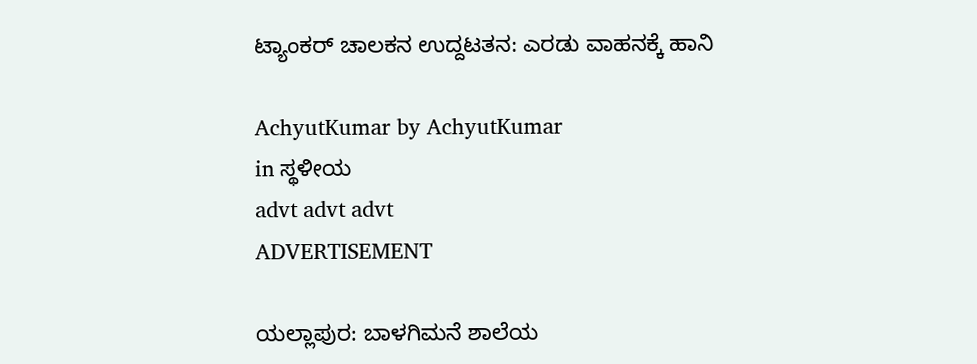ಟ್ಯಾಂಕರ್ ಚಾಲಕನ ಉದ್ದಟತನ: ಎರಡು ವಾಹನಕ್ಕೆ ಹಾನಿ

AchyutKumar by AchyutKumar
in ಸ್ಥಳೀಯ
advt advt advt
ADVERTISEMENT

ಯಲ್ಲಾಪುರ: ಬಾಳಗಿಮನೆ ಶಾಲೆಯ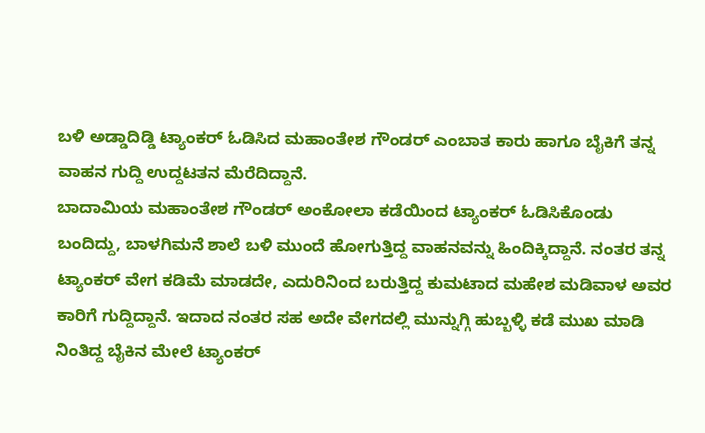ಬಳಿ ಅಡ್ಡಾದಿಡ್ಡಿ ಟ್ಯಾಂಕರ್ ಓಡಿಸಿದ ಮಹಾಂತೇಶ ಗೌಂಡರ್ ಎಂಬಾತ ಕಾರು ಹಾಗೂ ಬೈಕಿಗೆ ತನ್ನ ವಾಹನ ಗುದ್ದಿ ಉದ್ದಟತನ ಮೆರೆದಿದ್ದಾನೆ.
ಬಾದಾಮಿಯ ಮಹಾಂತೇಶ ಗೌಂಡರ್ ಅಂಕೋಲಾ ಕಡೆಯಿಂದ ಟ್ಯಾಂಕರ್ ಓಡಿಸಿಕೊಂಡು ಬಂದಿದ್ದು, ಬಾಳಗಿಮನೆ ಶಾಲೆ ಬಳಿ ಮುಂದೆ ಹೋಗುತ್ತಿದ್ದ ವಾಹನವನ್ನು ಹಿಂದಿಕ್ಕಿದ್ದಾನೆ. ನಂತರ ತನ್ನ ಟ್ಯಾಂಕರ್ ವೇಗ ಕಡಿಮೆ ಮಾಡದೇ, ಎದುರಿನಿಂದ ಬರುತ್ತಿದ್ದ ಕುಮಟಾದ ಮಹೇಶ ಮಡಿವಾಳ ಅವರ ಕಾರಿಗೆ ಗುದ್ದಿದ್ದಾನೆ. ಇದಾದ ನಂತರ ಸಹ ಅದೇ ವೇಗದಲ್ಲಿ ಮುನ್ನುಗ್ಗಿ ಹುಬ್ಬಳ್ಳಿ ಕಡೆ ಮುಖ ಮಾಡಿ ನಿಂತಿದ್ದ ಬೈಕಿನ ಮೇಲೆ ಟ್ಯಾಂಕರ್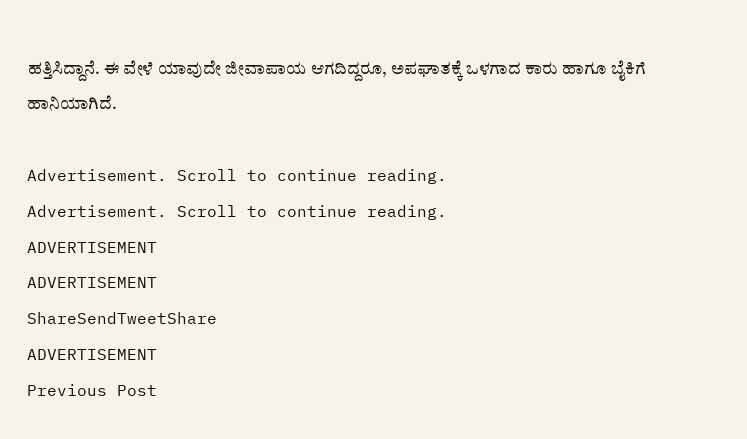ಹತ್ತಿಸಿದ್ದಾನೆ. ಈ ವೇಳೆ ಯಾವುದೇ ಜೀವಾಪಾಯ ಆಗದಿದ್ದರೂ, ಅಪಘಾತಕ್ಕೆ ಒಳಗಾದ ಕಾರು ಹಾಗೂ ಬೈಕಿಗೆ ಹಾನಿಯಾಗಿದೆ.

Advertisement. Scroll to continue reading.
Advertisement. Scroll to continue reading.
ADVERTISEMENT
ADVERTISEMENT
ShareSendTweetShare
ADVERTISEMENT
Previous Post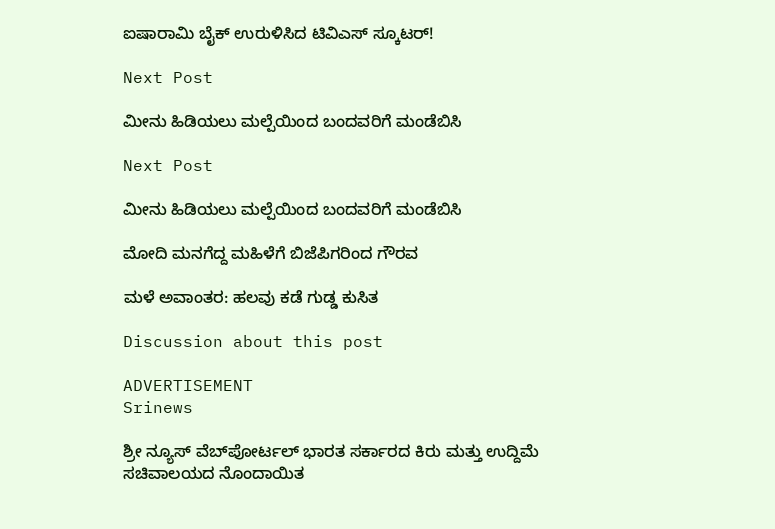ಐಷಾರಾಮಿ ಬೈಕ್ ಉರುಳಿಸಿದ ಟಿವಿಎಸ್ ಸ್ಕೂಟರ್!

Next Post

ಮೀನು ಹಿಡಿಯಲು ಮಲ್ಪೆಯಿಂದ ಬಂದವರಿಗೆ ಮಂಡೆಬಿಸಿ

Next Post

ಮೀನು ಹಿಡಿಯಲು ಮಲ್ಪೆಯಿಂದ ಬಂದವರಿಗೆ ಮಂಡೆಬಿಸಿ

ಮೋದಿ ಮನಗೆದ್ದ ಮಹಿಳೆಗೆ ಬಿಜೆಪಿಗರಿಂದ ಗೌರವ

ಮಳೆ ಅವಾಂತರ: ಹಲವು ಕಡೆ ಗುಡ್ಡ ಕುಸಿತ

Discussion about this post

ADVERTISEMENT
Srinews

ಶ್ರೀ ನ್ಯೂಸ್ ವೆಬ್‌ಪೋರ್ಟಲ್ ಭಾರತ ಸರ್ಕಾರದ ಕಿರು ಮತ್ತು ಉದ್ದಿಮೆ ಸಚಿವಾಲಯದ ನೊಂದಾಯಿತ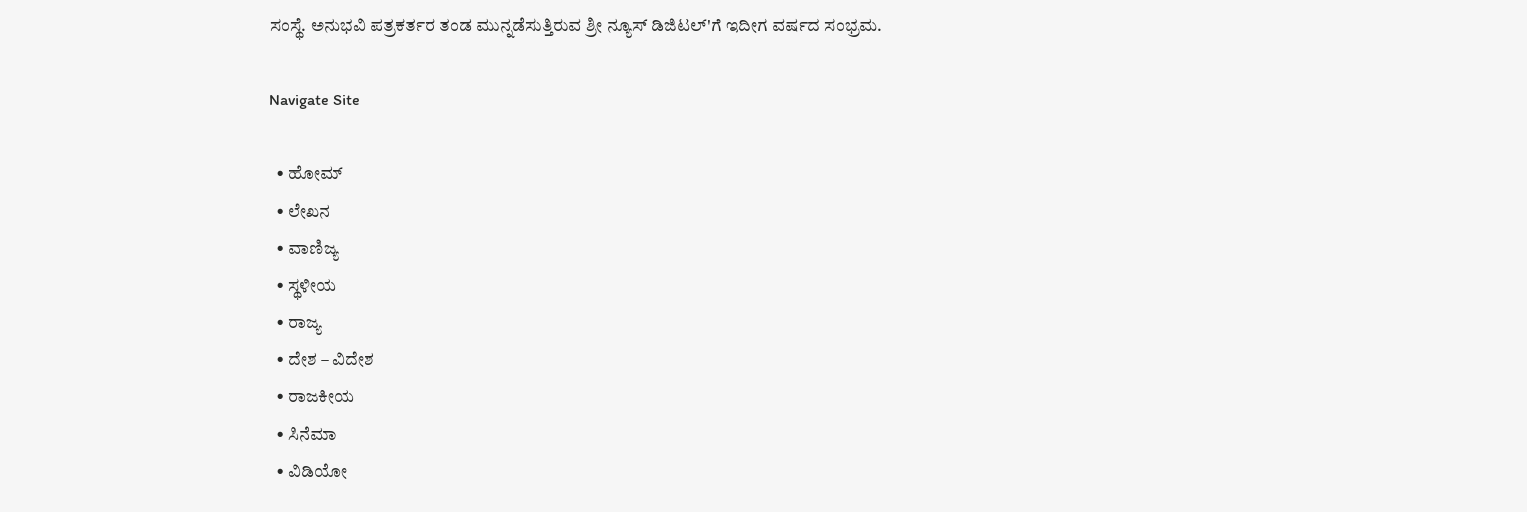ಸಂಸ್ಥೆ. ಅನುಭವಿ ಪತ್ರಕರ್ತರ ತಂಡ ಮುನ್ನಡೆಸುತ್ತಿರುವ ಶ್ರೀ ನ್ಯೂಸ್ ಡಿಜಿಟಲ್'ಗೆ ಇದೀಗ ವರ್ಷದ ಸಂಭ್ರಮ.

Navigate Site

  • ಹೋಮ್
  • ಲೇಖನ
  • ವಾಣಿಜ್ಯ
  • ಸ್ಥಳೀಯ
  • ರಾಜ್ಯ
  • ದೇಶ – ವಿದೇಶ
  • ರಾಜಕೀಯ
  • ಸಿನೆಮಾ
  • ವಿಡಿಯೋ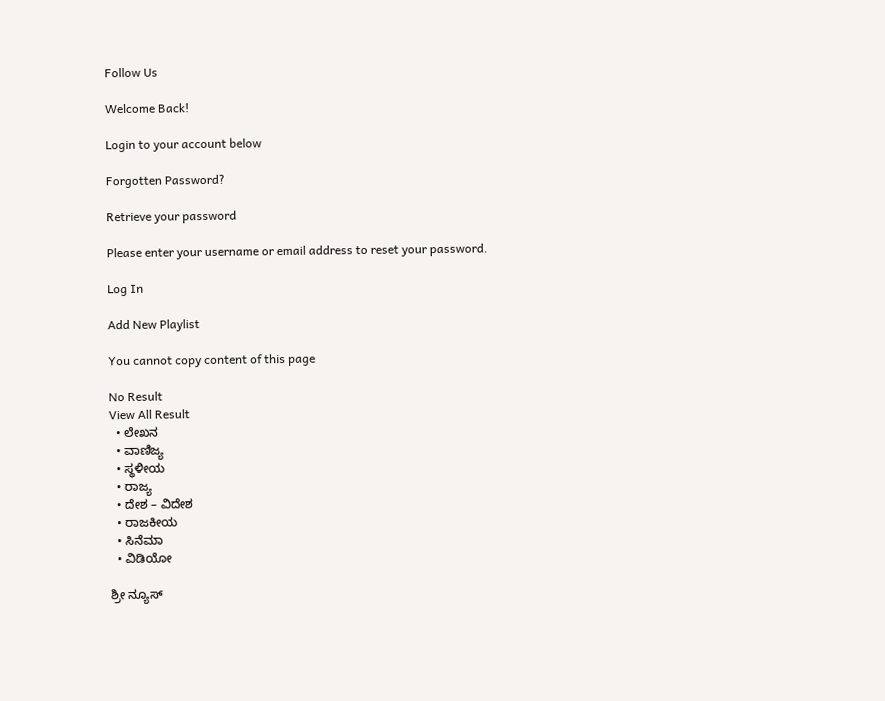Follow Us

Welcome Back!

Login to your account below

Forgotten Password?

Retrieve your password

Please enter your username or email address to reset your password.

Log In

Add New Playlist

You cannot copy content of this page

No Result
View All Result
  • ಲೇಖನ
  • ವಾಣಿಜ್ಯ
  • ಸ್ಥಳೀಯ
  • ರಾಜ್ಯ
  • ದೇಶ – ವಿದೇಶ
  • ರಾಜಕೀಯ
  • ಸಿನೆಮಾ
  • ವಿಡಿಯೋ

ಶ್ರೀ ನ್ಯೂಸ್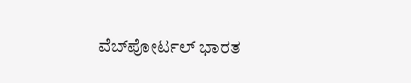ವೆಬ್‌ಪೋರ್ಟಲ್ ಭಾರತ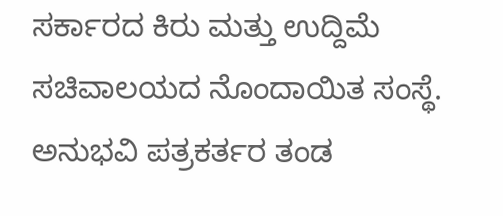ಸರ್ಕಾರದ ಕಿರು ಮತ್ತು ಉದ್ದಿಮೆ ಸಚಿವಾಲಯದ ನೊಂದಾಯಿತ ಸಂಸ್ಥೆ. ಅನುಭವಿ ಪತ್ರಕರ್ತರ ತಂಡ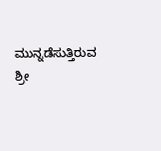ಮುನ್ನಡೆಸುತ್ತಿರುವ ಶ್ರೀ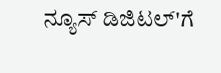ನ್ಯೂಸ್ ಡಿಜಿಟಲ್'ಗೆ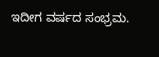ಇದೀಗ ವರ್ಷದ ಸಂಭ್ರಮ.